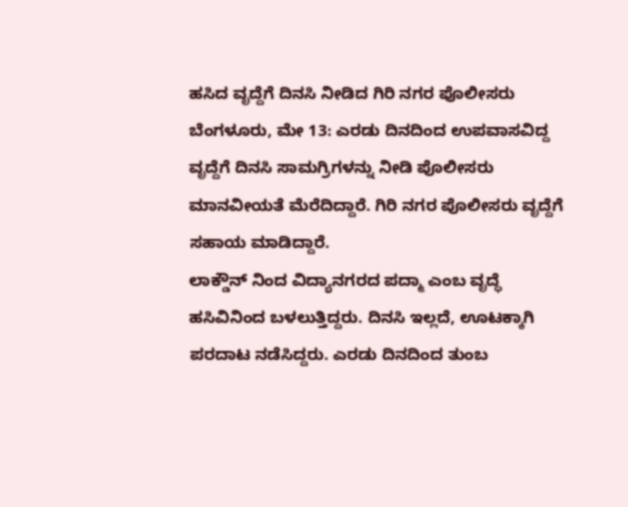ಹಸಿದ ವೃದ್ದೆಗೆ ದಿನಸಿ ನೀಡಿದ ಗಿರಿ ನಗರ ಪೊಲೀಸರು
ಬೆಂಗಳೂರು, ಮೇ 13: ಎರಡು ದಿನದಿಂದ ಉಪವಾಸವಿದ್ದ ವೃದ್ದೆಗೆ ದಿನಸಿ ಸಾಮಗ್ರಿಗಳನ್ನು ನೀಡಿ ಪೊಲೀಸರು ಮಾನವೀಯತೆ ಮೆರೆದಿದ್ದಾರೆ. ಗಿರಿ ನಗರ ಪೊಲೀಸರು ವೃದ್ದೆಗೆ ಸಹಾಯ ಮಾಡಿದ್ದಾರೆ.
ಲಾಕ್ಡೌನ್ ನಿಂದ ವಿದ್ಯಾನಗರದ ಪದ್ಮಾ ಎಂಬ ವೃದ್ಧೆ ಹಸಿವಿನಿಂದ ಬಳಲುತ್ತಿದ್ದರು. ದಿನಸಿ ಇಲ್ಲದೆ, ಊಟಕ್ಕಾಗಿ ಪರದಾಟ ನಡೆಸಿದ್ದರು. ಎರಡು ದಿನದಿಂದ ತುಂಬ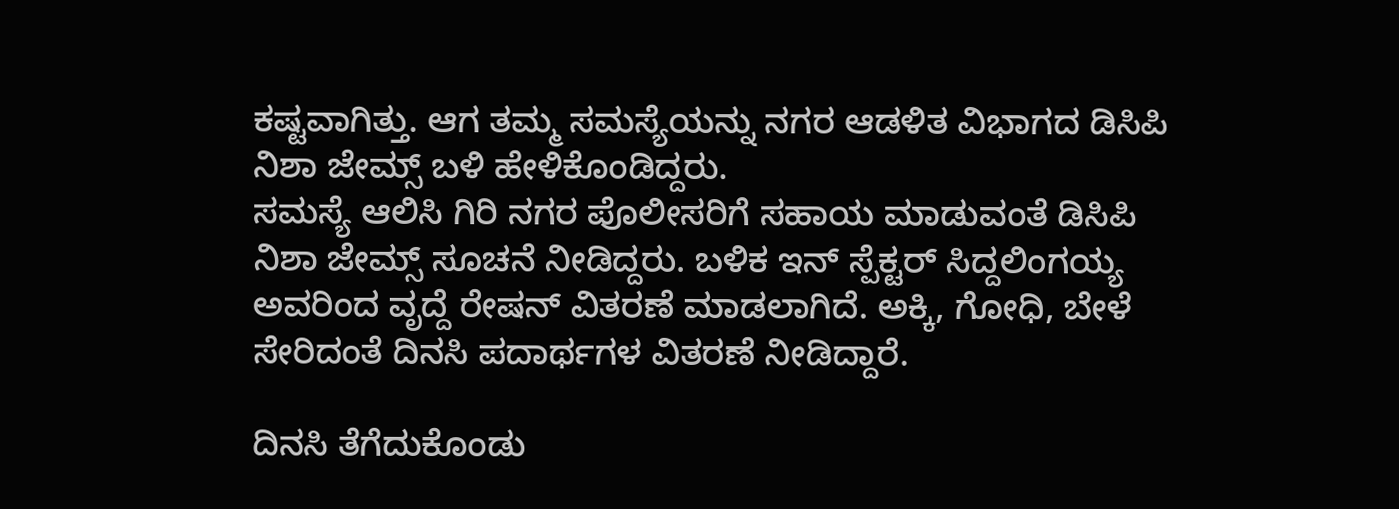ಕಷ್ಟವಾಗಿತ್ತು. ಆಗ ತಮ್ಮ ಸಮಸ್ಯೆಯನ್ನು ನಗರ ಆಡಳಿತ ವಿಭಾಗದ ಡಿಸಿಪಿ ನಿಶಾ ಜೇಮ್ಸ್ ಬಳಿ ಹೇಳಿಕೊಂಡಿದ್ದರು.
ಸಮಸ್ಯೆ ಆಲಿಸಿ ಗಿರಿ ನಗರ ಪೊಲೀಸರಿಗೆ ಸಹಾಯ ಮಾಡುವಂತೆ ಡಿಸಿಪಿ ನಿಶಾ ಜೇಮ್ಸ್ ಸೂಚನೆ ನೀಡಿದ್ದರು. ಬಳಿಕ ಇನ್ ಸ್ಪೆಕ್ಟರ್ ಸಿದ್ದಲಿಂಗಯ್ಯ ಅವರಿಂದ ವೃದ್ದೆ ರೇಷನ್ ವಿತರಣೆ ಮಾಡಲಾಗಿದೆ. ಅಕ್ಕಿ, ಗೋಧಿ, ಬೇಳೆ ಸೇರಿದಂತೆ ದಿನಸಿ ಪದಾರ್ಥಗಳ ವಿತರಣೆ ನೀಡಿದ್ದಾರೆ.

ದಿನಸಿ ತೆಗೆದುಕೊಂಡು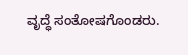ವೃದ್ಧೆ ಸಂತೋಷಗೊಂಡರು.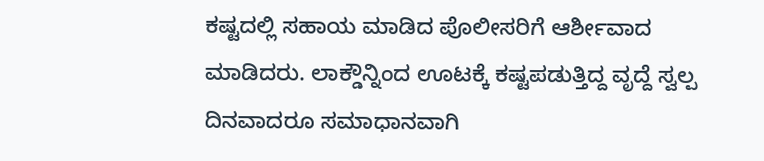ಕಷ್ಟದಲ್ಲಿ ಸಹಾಯ ಮಾಡಿದ ಪೊಲೀಸರಿಗೆ ಆರ್ಶೀವಾದ ಮಾಡಿದರು. ಲಾಕ್ಡೌನ್ನಿಂದ ಊಟಕ್ಕೆ ಕಷ್ಟಪಡುತ್ತಿದ್ದ ವೃದ್ದೆ ಸ್ವಲ್ಪ ದಿನವಾದರೂ ಸಮಾಧಾನವಾಗಿ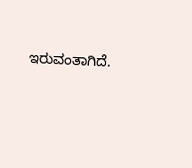ಇರುವಂತಾಗಿದೆ.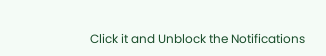Click it and Unblock the Notifications